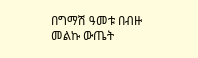በግማሽ ዓመቱ በብዙ መልኩ ውጤት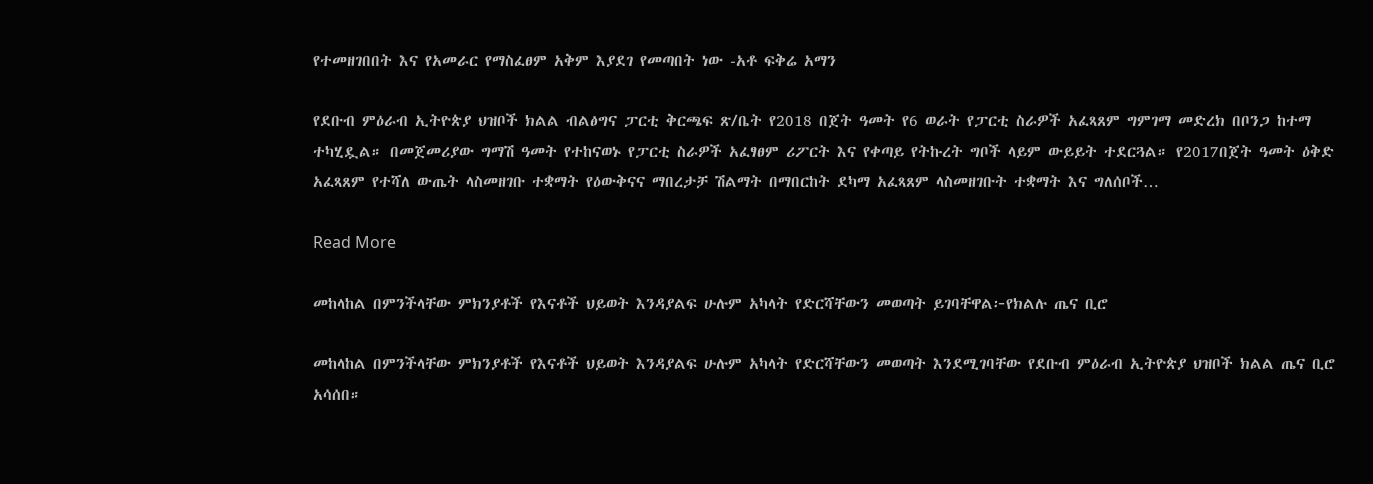የተመዘገበበት እና የአመራር የማስፈፀም አቅም እያደገ የመጣበት ነው -አቶ ፍቅሬ አማን

የደቡብ ምዕራብ ኢትዮጵያ ህዝቦች ክልል ብልፅግና ፓርቲ ቅርጫፍ ጽ/ቤት የ2018 በጀት ዓመት የ6 ወራት የፓርቲ ስራዎች አፈጻጸም ግምገማ መድረክ በቦንጋ ከተማ ተካሂዷል። በመጀመሪያው ግማሽ ዓመት የተከናወኑ የፓርቲ ስራዎች አፈፃፀም ሪፖርት እና የቀጣይ የትኩረት ግቦች ላይም ውይይት ተደርጓል። የ2017በጀት ዓመት ዕቅድ አፈጻጸም የተሻለ ውጤት ላስመዘገቡ ተቋማት የዕውቅናና ማበረታቻ ሽልማት በማበርከት ደካማ አፈጻጸም ላስመዘገቡት ተቋማት እና ግለሰቦች…

Read More

መከላከል በምንችላቸው ምክንያቶች የእናቶች ህይወት እንዳያልፍ ሁሉም አካላት የድርሻቸውን መወጣት ይገባቸዋል፦የክልሉ ጤና ቢሮ

መከላከል በምንችላቸው ምክንያቶች የእናቶች ህይወት እንዳያልፍ ሁሉም አካላት የድርሻቸውን መወጣት እንደሚገባቸው የደቡብ ምዕራብ ኢትዮጵያ ህዝቦች ክልል ጤና ቢሮ አሳሰበ።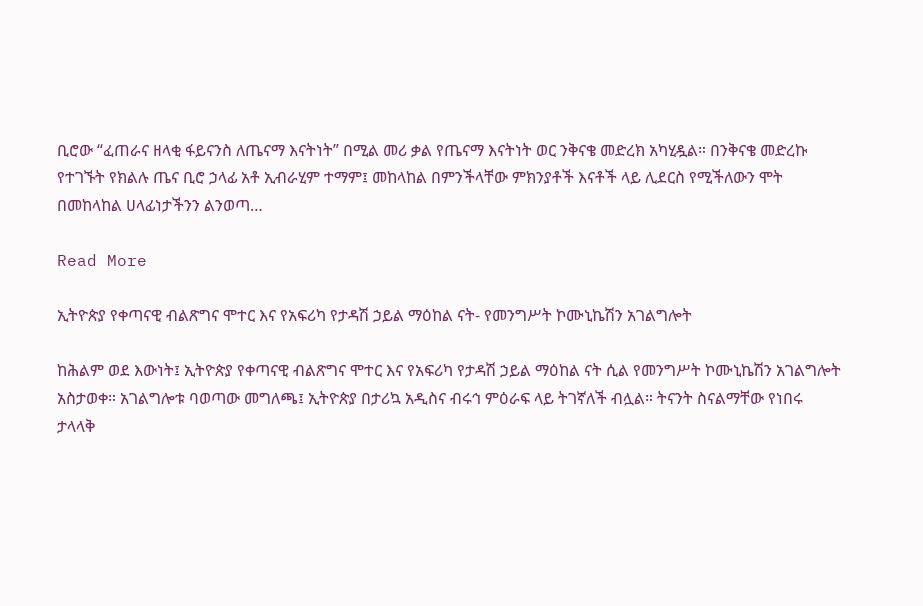ቢሮው “ፈጠራና ዘላቂ ፋይናንስ ለጤናማ እናትነት” በሚል መሪ ቃል የጤናማ እናትነት ወር ንቅናቄ መድረክ አካሂዷል። በንቅናቄ መድረኩ የተገኙት የክልሉ ጤና ቢሮ ኃላፊ አቶ ኢብራሂም ተማም፤ መከላከል በምንችላቸው ምክንያቶች እናቶች ላይ ሊደርስ የሚችለውን ሞት በመከላከል ሀላፊነታችንን ልንወጣ…

Read More

ኢትዮጵያ የቀጣናዊ ብልጽግና ሞተር እና የአፍሪካ የታዳሽ ኃይል ማዕከል ናት- የመንግሥት ኮሙኒኬሽን አገልግሎት

ከሕልም ወደ እውነት፤ ኢትዮጵያ የቀጣናዊ ብልጽግና ሞተር እና የአፍሪካ የታዳሽ ኃይል ማዕከል ናት ሲል የመንግሥት ኮሙኒኬሽን አገልግሎት አስታወቀ። አገልግሎቱ ባወጣው መግለጫ፤ ኢትዮጵያ በታሪኳ አዲስና ብሩኅ ምዕራፍ ላይ ትገኛለች ብሏል። ትናንት ስናልማቸው የነበሩ ታላላቅ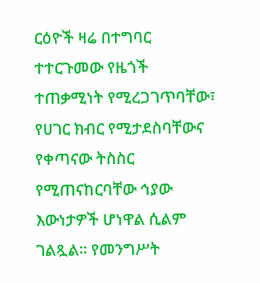ርዕዮች ዛሬ በተግባር ተተርጉመው የዜጎች ተጠቃሚነት የሚረጋገጥባቸው፣ የሀገር ክብር የሚታደስባቸውና የቀጣናው ትስስር የሚጠናከርባቸው ኅያው እውነታዎች ሆነዋል ሲልም ገልጿል። የመንግሥት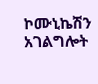ኮሙኒኬሽን አገልግሎት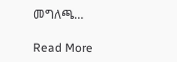መግለጫ…

Read More